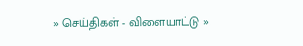» செய்திகள் - விளையாட்டு »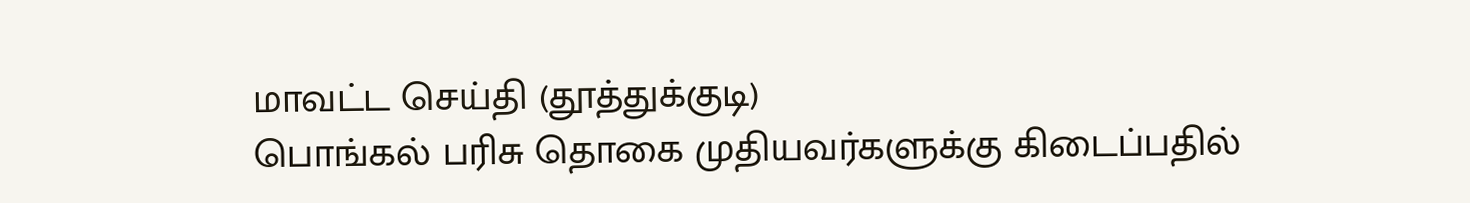மாவட்ட செய்தி (தூத்துக்குடி)
பொங்கல் பரிசு தொகை முதியவர்களுக்கு கிடைப்பதில்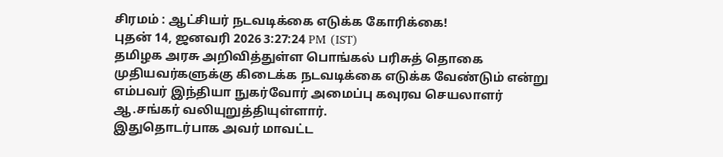சிரமம் : ஆட்சியர் நடவடிக்கை எடுக்க கோரிக்கை!
புதன் 14, ஜனவரி 2026 3:27:24 PM (IST)
தமிழக அரசு அறிவித்துள்ள பொங்கல் பரிசுத் தொகை முதியவர்களுக்கு கிடைக்க நடவடிக்கை எடுக்க வேண்டும் என்று எம்பவர் இந்தியா நுகர்வோர் அமைப்பு கவுரவ செயலாளர் ஆ.சங்கர் வலியுறுத்தியுள்ளார்.
இதுதொடர்பாக அவர் மாவட்ட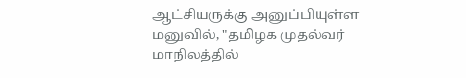ஆட்சியருக்கு அனுப்பியுள்ள மனுவில், "தமிழக முதல்வர் மாநிலத்தில்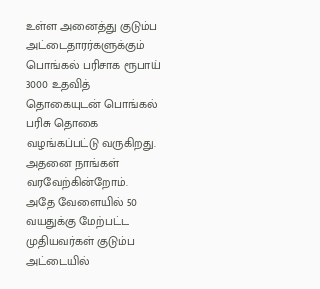உள்ள அனைத்து குடும்ப அட்டைதாரர்களுக்கும் பொங்கல் பரிசாக ரூபாய் 3000 உதவித் தொகையுடன் பொங்கல் பரிசு தொகை வழங்கப்பட்டு வருகிறது. அதனை நாங்கள் வரவேற்கின்றோம்.
அதே வேளையில் 50 வயதுக்கு மேற்பட்ட முதியவர்கள் குடும்ப அட்டையில்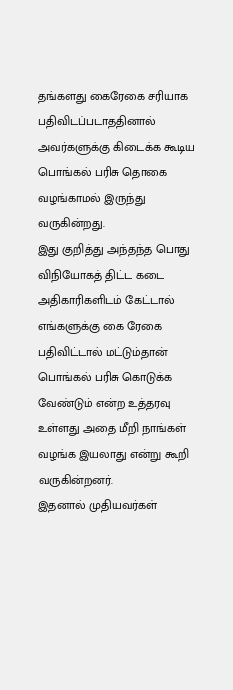தங்களது கைரேகை சரியாக பதிவிடப்படாததினால் அவர்களுக்கு கிடைக்க கூடிய பொங்கல் பரிசு தொகை வழங்காமல் இருந்து வருகின்றது.
இது குறித்து அந்தந்த பொது விநியோகத் திட்ட கடை அதிகாரிகளிடம் கேட்டால் எங்களுக்கு கை ரேகை பதிவிட்டால் மட்டும்தான் பொங்கல் பரிசு கொடுக்க வேண்டும் என்ற உத்தரவு உள்ளது அதை மீறி நாங்கள் வழங்க இயலாது என்று கூறி வருகின்றனர்.
இதனால் முதியவர்கள்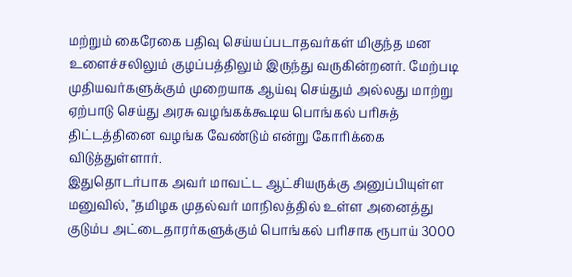மற்றும் கைரேகை பதிவு செய்யப்படாதவர்கள் மிகுந்த மன உளைச்சலிலும் குழப்பத்திலும் இருந்து வருகின்றனர். மேற்படி முதியவர்களுக்கும் முறையாக ஆய்வு செய்தும் அல்லது மாற்று ஏற்பாடு செய்து அரசு வழங்கக்கூடிய பொங்கல் பரிசுத் திட்டத்தினை வழங்க வேண்டும் என்று கோரிக்கை விடுத்துள்ளார்.
இதுதொடர்பாக அவர் மாவட்ட ஆட்சியருக்கு அனுப்பியுள்ள மனுவில், "தமிழக முதல்வர் மாநிலத்தில் உள்ள அனைத்து குடும்ப அட்டைதாரர்களுக்கும் பொங்கல் பரிசாக ரூபாய் 3000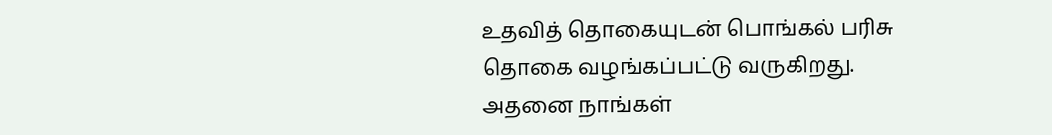உதவித் தொகையுடன் பொங்கல் பரிசு தொகை வழங்கப்பட்டு வருகிறது. அதனை நாங்கள்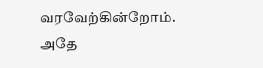வரவேற்கின்றோம். அதே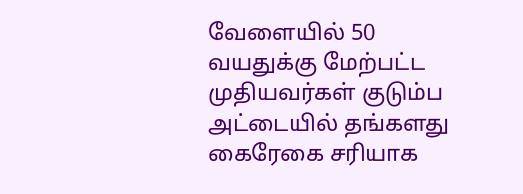வேளையில் 50 வயதுக்கு மேற்பட்ட முதியவர்கள் குடும்ப அட்டையில் தங்களது கைரேகை சரியாக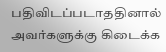பதிவிடப்படாததினால் அவர்களுக்கு கிடைக்க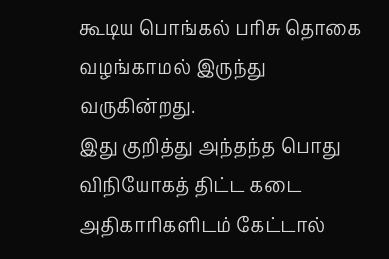கூடிய பொங்கல் பரிசு தொகை வழங்காமல் இருந்து வருகின்றது.
இது குறித்து அந்தந்த பொது விநியோகத் திட்ட கடை அதிகாரிகளிடம் கேட்டால்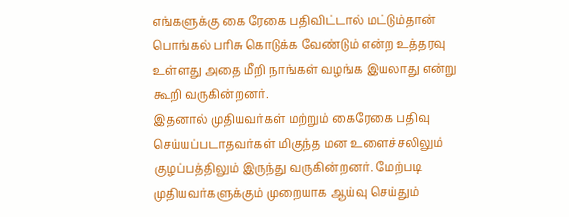எங்களுக்கு கை ரேகை பதிவிட்டால் மட்டும்தான் பொங்கல் பரிசு கொடுக்க வேண்டும் என்ற உத்தரவு உள்ளது அதை மீறி நாங்கள் வழங்க இயலாது என்று கூறி வருகின்றனர்.
இதனால் முதியவர்கள் மற்றும் கைரேகை பதிவு செய்யப்படாதவர்கள் மிகுந்த மன உளைச்சலிலும் குழப்பத்திலும் இருந்து வருகின்றனர். மேற்படி முதியவர்களுக்கும் முறையாக ஆய்வு செய்தும்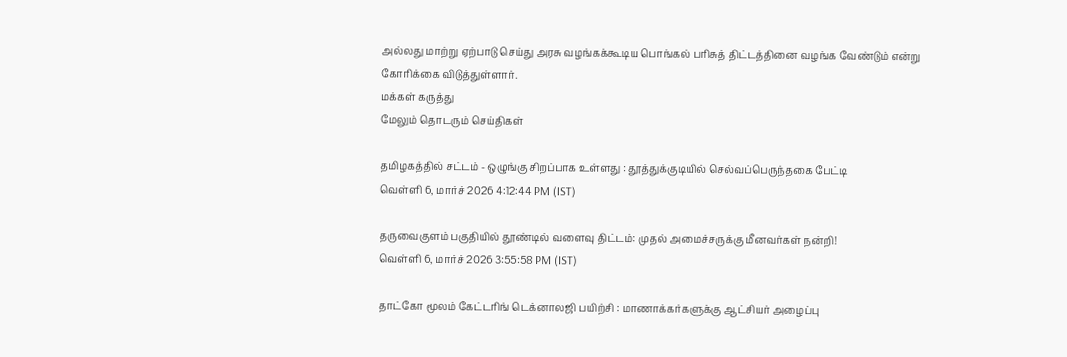அல்லது மாற்று ஏற்பாடு செய்து அரசு வழங்கக்கூடிய பொங்கல் பரிசுத் திட்டத்தினை வழங்க வேண்டும் என்று கோரிக்கை விடுத்துள்ளார்.
மக்கள் கருத்து
மேலும் தொடரும் செய்திகள்

தமிழகத்தில் சட்டம் - ஒழுங்கு சிறப்பாக உள்ளது : தூத்துக்குடியில் செல்வப்பெருந்தகை பேட்டி
வெள்ளி 6, மார்ச் 2026 4:12:44 PM (IST)

தருவைகுளம் பகுதியில் தூண்டில் வளைவு திட்டம்: முதல் அமைச்சருக்கு மீனவர்கள் நன்றி!
வெள்ளி 6, மார்ச் 2026 3:55:58 PM (IST)

தாட்கோ மூலம் கேட்டரிங் டெக்னாலஜி பயிற்சி : மாணாக்கர்களுக்கு ஆட்சியர் அழைப்பு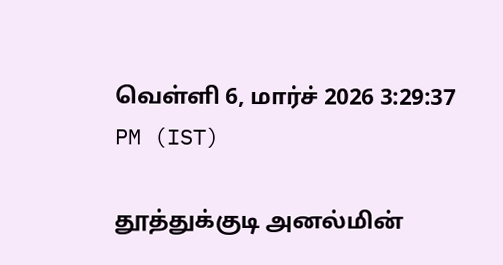வெள்ளி 6, மார்ச் 2026 3:29:37 PM (IST)

தூத்துக்குடி அனல்மின்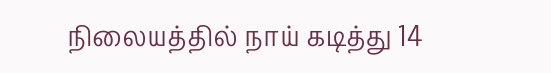நிலையத்தில் நாய் கடித்து 14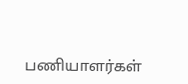பணியாளர்கள்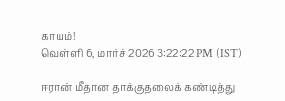காயம்!
வெள்ளி 6, மார்ச் 2026 3:22:22 PM (IST)

ஈரான் மீதான தாக்குதலைக் கண்டித்து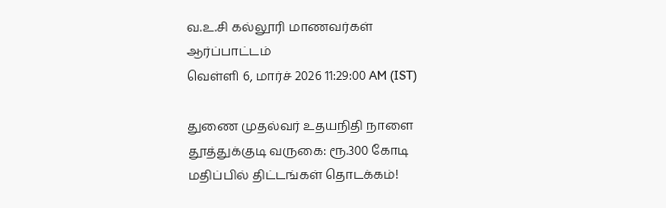வ.உ.சி கல்லூரி மாணவர்கள் ஆர்ப்பாட்டம்
வெள்ளி 6, மார்ச் 2026 11:29:00 AM (IST)

துணை முதல்வர் உதயநிதி நாளை தூத்துக்குடி வருகை: ரூ.300 கோடி மதிப்பில் திட்டங்கள் தொடக்கம்!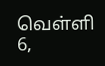வெள்ளி 6,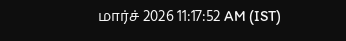மார்ச் 2026 11:17:52 AM (IST)